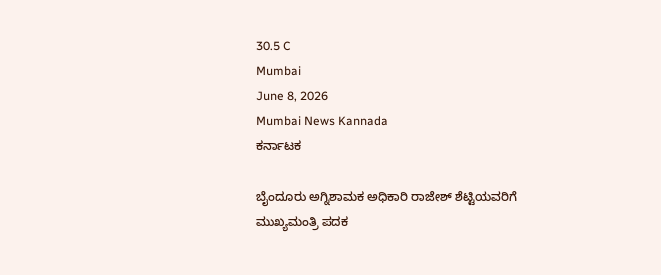30.5 C
Mumbai
June 8, 2026
Mumbai News Kannada
ಕರ್ನಾಟಕ

ಬೈಂದೂರು ಅಗ್ನಿಶಾಮಕ ಅಧಿಕಾರಿ ರಾಜೇಶ್ ಶೆಟ್ಟಿಯವರಿಗೆ ಮುಖ್ಯಮಂತ್ರಿ ಪದಕ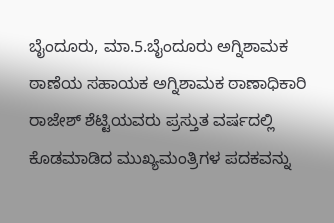ಬೈಂದೂರು, ಮಾ.5.ಬೈಂದೂರು ಅಗ್ನಿಶಾಮಕ ಠಾಣೆಯ ಸಹಾಯಕ ಅಗ್ನಿಶಾಮಕ ಠಾಣಾಧಿಕಾರಿ ರಾಜೇಶ್ ಶೆಟ್ಟಿಯವರು ಪ್ರಸ್ತುತ ವರ್ಷದಲ್ಲಿ ಕೊಡಮಾಡಿದ ಮುಖ್ಯಮಂತ್ರಿಗಳ ಪದಕವನ್ನು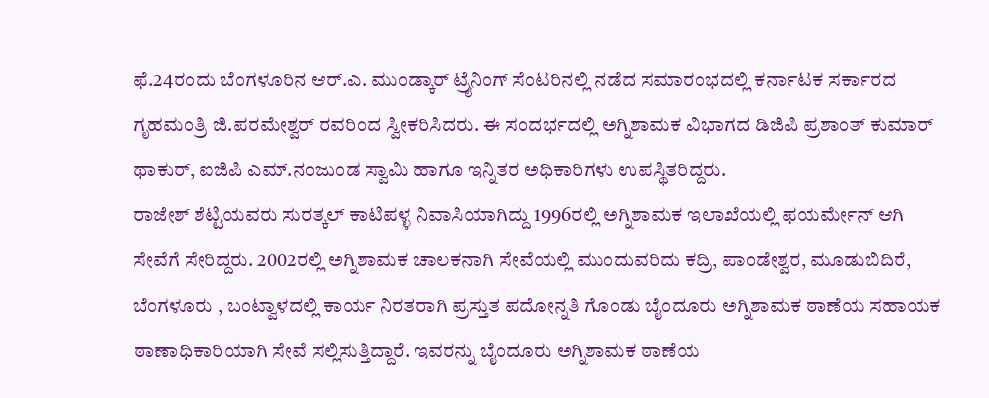ಫೆ.24ರಂದು ಬೆಂಗಳೂರಿನ ಆರ್.ಎ. ಮುಂಡ್ಕಾರ್ ಟ್ರೈನಿಂಗ್ ಸೆಂಟರಿನಲ್ಲಿ ನಡೆದ ಸಮಾರಂಭದಲ್ಲಿ ಕರ್ನಾಟಕ ಸರ್ಕಾರದ ಗೃಹಮಂತ್ರಿ ಜಿ.ಪರಮೇಶ್ವರ್ ರವರಿಂದ ಸ್ವೀಕರಿಸಿದರು. ಈ ಸಂದರ್ಭದಲ್ಲಿ ಅಗ್ನಿಶಾಮಕ ವಿಭಾಗದ ಡಿಜಿಪಿ ಪ್ರಶಾಂತ್ ಕುಮಾರ್ ಥಾಕುರ್, ಐಜಿಪಿ ಎಮ್.ನಂಜುಂಡ ಸ್ವಾಮಿ ಹಾಗೂ ಇನ್ನಿತರ ಅಧಿಕಾರಿಗಳು ಉಪಸ್ಥಿತರಿದ್ದರು.
ರಾಜೇಶ್ ಶೆಟ್ಟಿಯವರು ಸುರತ್ಕಲ್ ಕಾಟಿಪಳ್ಳ ನಿವಾಸಿಯಾಗಿದ್ದು 1996ರಲ್ಲಿ ಅಗ್ನಿಶಾಮಕ ಇಲಾಖೆಯಲ್ಲಿ ಫಯರ್ಮೇನ್ ಆಗಿ ಸೇವೆಗೆ ಸೇರಿದ್ದರು. 2002ರಲ್ಲಿ ಅಗ್ನಿಶಾಮಕ ಚಾಲಕನಾಗಿ ಸೇವೆಯಲ್ಲಿ ಮುಂದುವರಿದು ಕದ್ರಿ, ಪಾಂಡೇಶ್ವರ, ಮೂಡುಬಿದಿರೆ, ಬೆಂಗಳೂರು , ಬಂಟ್ವಾಳದಲ್ಲಿ ಕಾರ್ಯ ನಿರತರಾಗಿ ಪ್ರಸ್ತುತ ಪದೋನ್ನತಿ ಗೊಂಡು ಬೈಂದೂರು ಅಗ್ನಿಶಾಮಕ ಠಾಣೆಯ ಸಹಾಯಕ ಠಾಣಾಧಿಕಾರಿಯಾಗಿ ಸೇವೆ ಸಲ್ಲಿಸುತ್ತಿದ್ದಾರೆ. ಇವರನ್ನು ಬೈಂದೂರು ಅಗ್ನಿಶಾಮಕ ಠಾಣೆಯ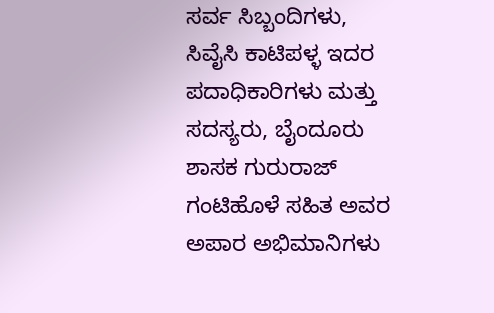ಸರ್ವ ಸಿಬ್ಬಂದಿಗಳು, ಸಿವೈಸಿ ಕಾಟಿಪಳ್ಳ ಇದರ ಪದಾಧಿಕಾರಿಗಳು ಮತ್ತು ಸದಸ್ಯರು, ಬೈಂದೂರು ಶಾಸಕ ಗುರುರಾಜ್ ಗಂಟಿಹೊಳೆ ಸಹಿತ ಅವರ ಅಪಾರ ಅಭಿಮಾನಿಗಳು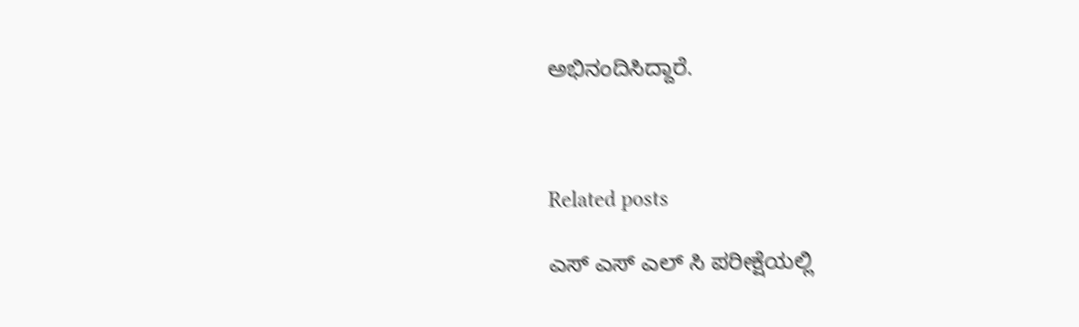ಅಭಿನಂದಿಸಿದ್ದಾರೆ.



Related posts

ಎಸ್ ಎಸ್ ಎಲ್ ಸಿ ಪರೀಕ್ಷೆಯಲ್ಲಿ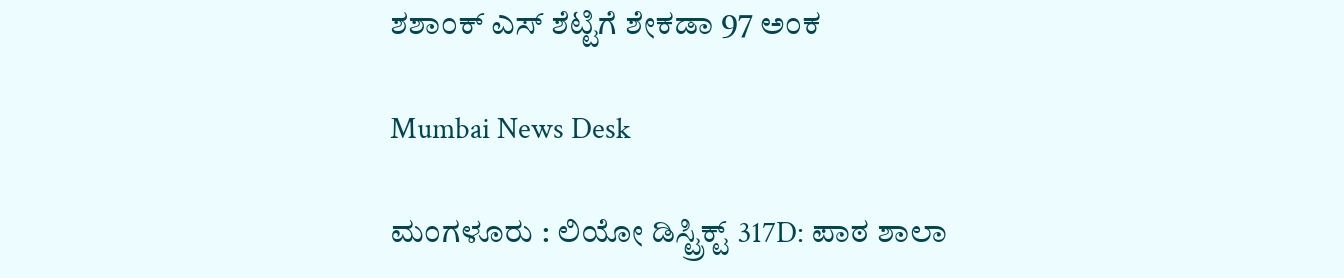ಶಶಾಂಕ್ ಎಸ್ ಶೆಟ್ಟಿಗೆ ಶೇಕಡಾ 97 ಅಂಕ

Mumbai News Desk

ಮಂಗಳೂರು : ಲಿಯೋ ಡಿಸ್ಟ್ರಿಕ್ಟ್ 317D: ಪಾಠ ಶಾಲಾ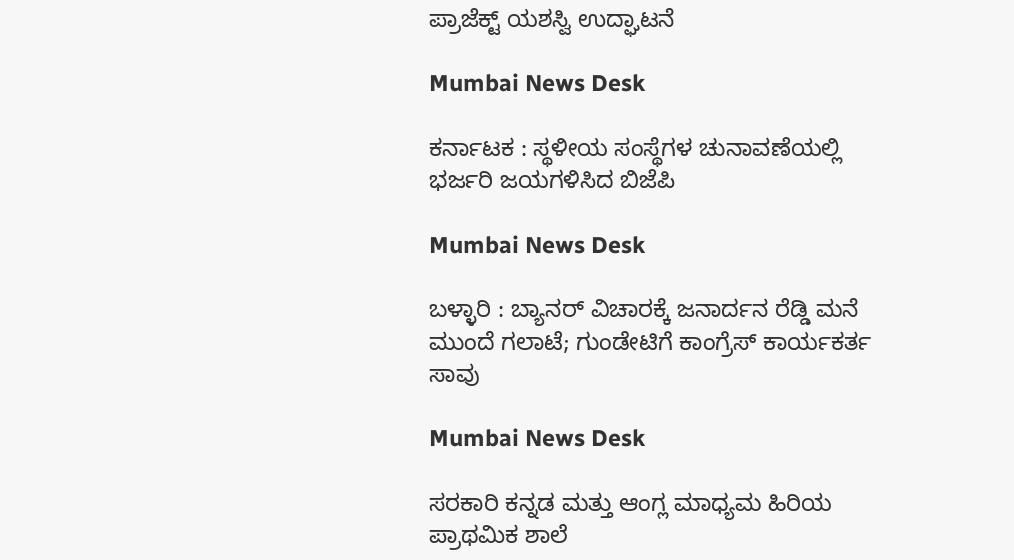ಪ್ರಾಜೆಕ್ಟ್ ಯಶಸ್ವಿ ಉದ್ಘಾಟನೆ

Mumbai News Desk

ಕರ್ನಾಟಕ : ಸ್ಥಳೀಯ ಸಂಸ್ಥೆಗಳ ಚುನಾವಣೆಯಲ್ಲಿ ಭರ್ಜರಿ ಜಯಗಳಿಸಿದ ಬಿಜೆಪಿ

Mumbai News Desk

ಬಳ್ಳಾರಿ : ಬ್ಯಾನರ್‌ ವಿಚಾರಕ್ಕೆ ಜನಾರ್ದನ ರೆಡ್ಡಿ ಮನೆ ಮುಂದೆ ಗಲಾಟೆ; ಗುಂಡೇಟಿಗೆ ಕಾಂಗ್ರೆಸ್ ಕಾರ್ಯಕರ್ತ ಸಾವು

Mumbai News Desk

ಸರಕಾರಿ ಕನ್ನಡ ಮತ್ತು ಆಂಗ್ಲ ಮಾಧ್ಯಮ ಹಿರಿಯ ಪ್ರಾಥಮಿಕ ಶಾಲೆ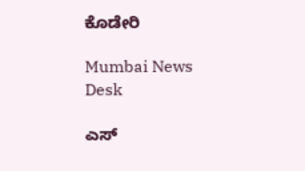ಕೊಡೇರಿ

Mumbai News Desk

ಎಸ್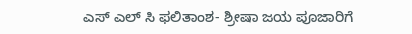ಎಸ್ ಎಲ್ ಸಿ ಫಲಿತಾಂಶ- ಶ್ರೀಷಾ ಜಯ ಪೂಜಾರಿಗೆ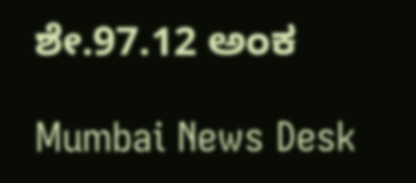ಶೇ.97.12 ಅಂಕ

Mumbai News Desk